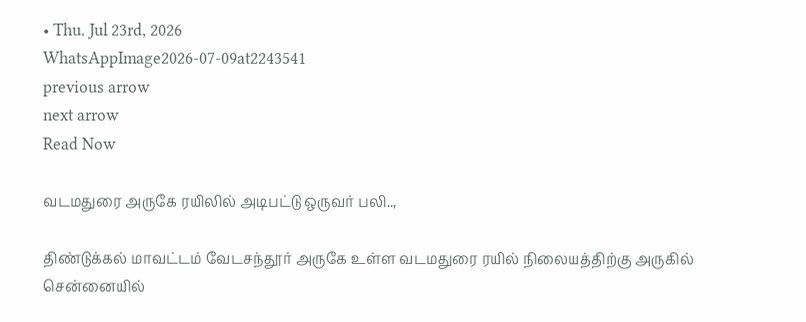• Thu. Jul 23rd, 2026
WhatsAppImage2026-07-09at2243541
previous arrow
next arrow
Read Now

வடமதுரை அருகே ரயிலில் அடிபட்டு ஒருவர் பலி..,

திண்டுக்கல் மாவட்டம் வேடசந்தூர் அருகே உள்ள வடமதுரை ரயில் நிலையத்திற்கு அருகில் சென்னையில்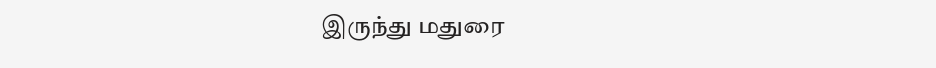இருந்து மதுரை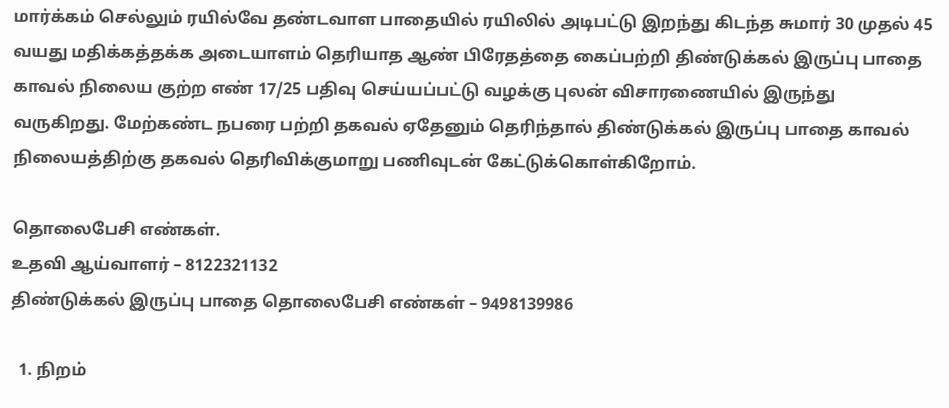மார்க்கம் செல்லும் ரயில்வே தண்டவாள பாதையில் ரயிலில் அடிபட்டு இறந்து கிடந்த சுமார் 30 முதல் 45 வயது மதிக்கத்தக்க அடையாளம் தெரியாத ஆண் பிரேதத்தை கைப்பற்றி திண்டுக்கல் இருப்பு பாதை காவல் நிலைய குற்ற எண் 17/25 பதிவு செய்யப்பட்டு வழக்கு புலன் விசாரணையில் இருந்து வருகிறது. மேற்கண்ட நபரை பற்றி தகவல் ஏதேனும் தெரிந்தால் திண்டுக்கல் இருப்பு பாதை காவல் நிலையத்திற்கு தகவல் தெரிவிக்குமாறு பணிவுடன் கேட்டுக்கொள்கிறோம்.

தொலைபேசி எண்கள்.
உதவி ஆய்வாளர் – 8122321132
திண்டுக்கல் இருப்பு பாதை தொலைபேசி எண்கள் – 9498139986

  1. நிறம்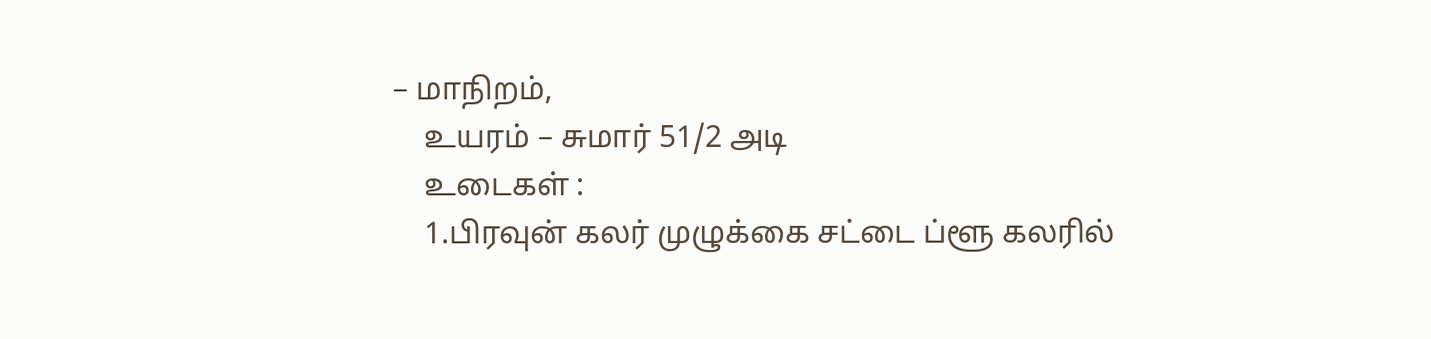– மாநிறம்,
    உயரம் – சுமார் 51/2 அடி
    உடைகள் :
    1.பிரவுன் கலர் முழுக்கை சட்டை ப்ளூ கலரில்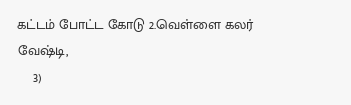கட்டம் போட்ட கோடு 2.வெள்ளை கலர் வேஷ்டி,
    3)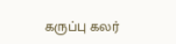கருப்பு கலர்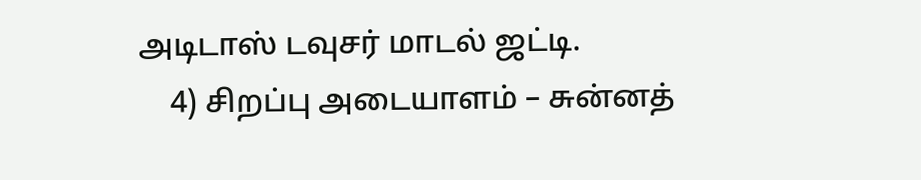அடிடாஸ் டவுசர் மாடல் ஜட்டி.
    4) சிறப்பு அடையாளம் – சுன்னத்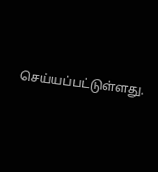செய்யப்பட்டுள்ளது.